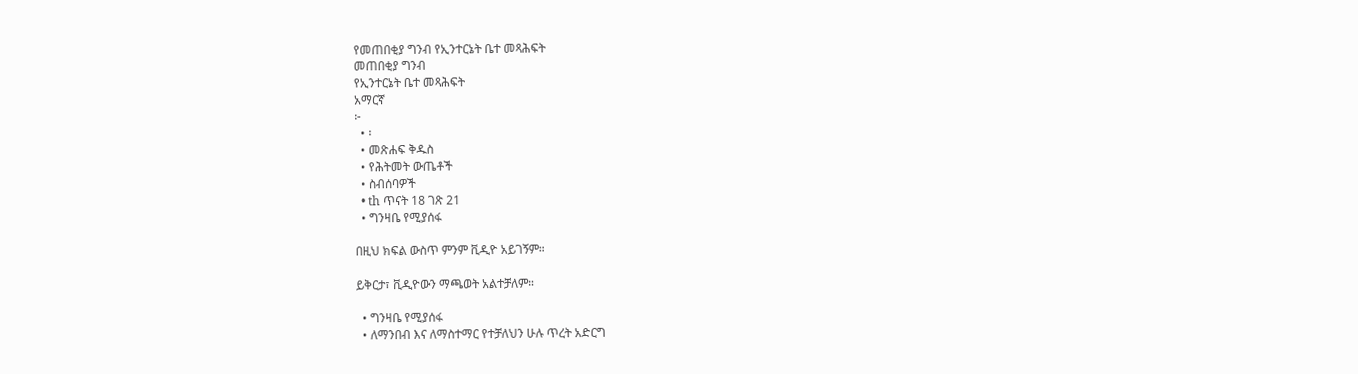የመጠበቂያ ግንብ የኢንተርኔት ቤተ መጻሕፍት
መጠበቂያ ግንብ
የኢንተርኔት ቤተ መጻሕፍት
አማርኛ
፦
  • ፡
  • መጽሐፍ ቅዱስ
  • የሕትመት ውጤቶች
  • ስብሰባዎች
  • th ጥናት 18 ገጽ 21
  • ግንዛቤ የሚያሰፋ

በዚህ ክፍል ውስጥ ምንም ቪዲዮ አይገኝም።

ይቅርታ፣ ቪዲዮውን ማጫወት አልተቻለም።

  • ግንዛቤ የሚያሰፋ
  • ለማንበብ እና ለማስተማር የተቻለህን ሁሉ ጥረት አድርግ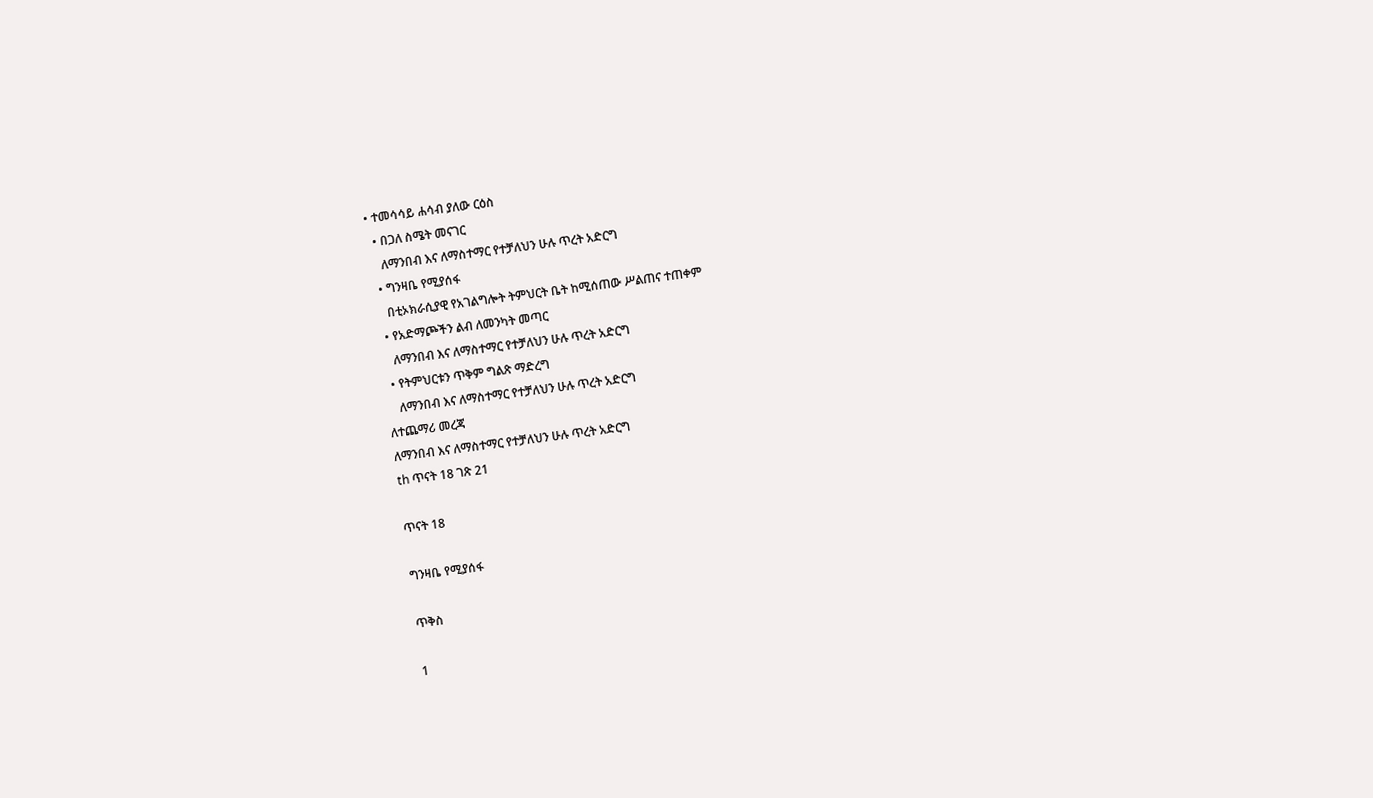• ተመሳሳይ ሐሳብ ያለው ርዕስ
  • በጋለ ስሜት መናገር
    ለማንበብ እና ለማስተማር የተቻለህን ሁሉ ጥረት አድርግ
  • ግንዛቤ የሚያሰፋ
    በቲኦክራሲያዊ የአገልግሎት ትምህርት ቤት ከሚሰጠው ሥልጠና ተጠቀም
  • የአድማጮችን ልብ ለመንካት መጣር
    ለማንበብ እና ለማስተማር የተቻለህን ሁሉ ጥረት አድርግ
  • የትምህርቱን ጥቅም ግልጽ ማድረግ
    ለማንበብ እና ለማስተማር የተቻለህን ሁሉ ጥረት አድርግ
ለተጨማሪ መረጃ
ለማንበብ እና ለማስተማር የተቻለህን ሁሉ ጥረት አድርግ
th ጥናት 18 ገጽ 21

ጥናት 18

ግንዛቤ የሚያሰፋ

ጥቅስ

1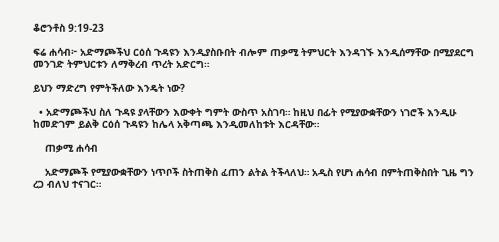ቆሮንቶስ 9:19-23

ፍሬ ሐሳብ፦ አድማጮችህ ርዕሰ ጉዳዩን እንዲያስቡበት ብሎም ጠቃሚ ትምህርት እንዳገኙ እንዲሰማቸው በሚያደርግ መንገድ ትምህርቱን ለማቅረብ ጥረት አድርግ።

ይህን ማድረግ የምትችለው እንዴት ነው?

  • አድማጮችህ ስለ ጉዳዩ ያላቸውን እውቀት ግምት ውስጥ አስገባ። ከዚህ በፊት የሚያውቋቸውን ነገሮች እንዲሁ ከመድገም ይልቅ ርዕሰ ጉዳዩን ከሌላ አቅጣጫ እንዲመለከቱት እርዳቸው።

    ጠቃሚ ሐሳብ

    አድማጮች የሚያውቋቸውን ነጥቦች ስትጠቅስ ፈጠን ልትል ትችላለህ። አዲስ የሆነ ሐሳብ በምትጠቅስበት ጊዜ ግን ረጋ ብለህ ተናገር።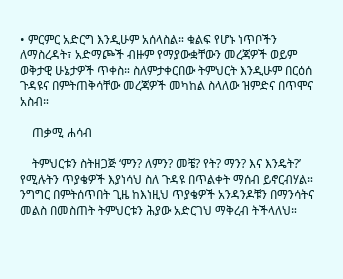• ምርምር አድርግ እንዲሁም አሰላስል። ቁልፍ የሆኑ ነጥቦችን ለማስረዳት፣ አድማጮች ብዙም የማያውቋቸውን መረጃዎች ወይም ወቅታዊ ሁኔታዎች ጥቀስ። ስለምታቀርበው ትምህርት እንዲሁም በርዕሰ ጉዳዩና በምትጠቅሳቸው መረጃዎች መካከል ስላለው ዝምድና በጥሞና አስብ።

    ጠቃሚ ሐሳብ

    ትምህርቱን ስትዘጋጅ ‘ምን? ለምን? መቼ? የት? ማን? እና እንዴት?’ የሚሉትን ጥያቄዎች እያነሳህ ስለ ጉዳዩ በጥልቀት ማሰብ ይኖርብሃል። ንግግር በምትሰጥበት ጊዜ ከእነዚህ ጥያቄዎች አንዳንዶቹን በማንሳትና መልስ በመስጠት ትምህርቱን ሕያው አድርገህ ማቅረብ ትችላለህ።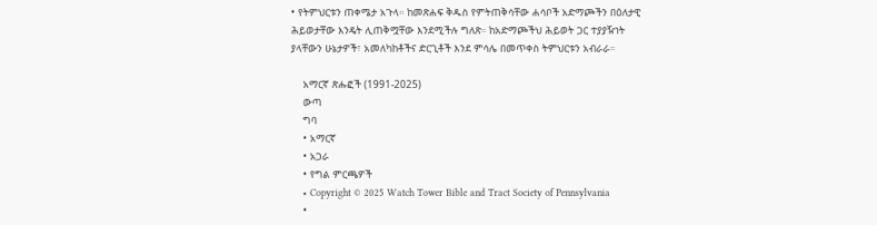• የትምህርቱን ጠቀሜታ አጉላ። ከመጽሐፍ ቅዱስ የምትጠቅሳቸው ሐሳቦች አድማጮችን በዕለታዊ ሕይወታቸው እንዴት ሊጠቅሟቸው እንደሚችሉ ግለጽ። ከአድማጮችህ ሕይወት ጋር ተያያዥነት ያላቸውን ሁኔታዎች፣ አመለካከቶችና ድርጊቶች እንደ ምሳሌ በመጥቀስ ትምህርቱን አብራራ።

    አማርኛ ጽሑፎች (1991-2025)
    ውጣ
    ግባ
    • አማርኛ
    • አጋራ
    • የግል ምርጫዎች
    • Copyright © 2025 Watch Tower Bible and Tract Society of Pennsylvania
    •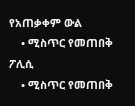የአጠቃቀም ውል
    • ሚስጥር የመጠበቅ ፖሊሲ
    • ሚስጥር የመጠበቅ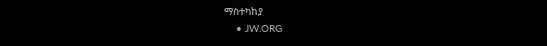ማስተካከያ
    • JW.ORG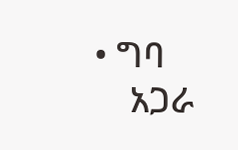• ግባ
    አጋራ